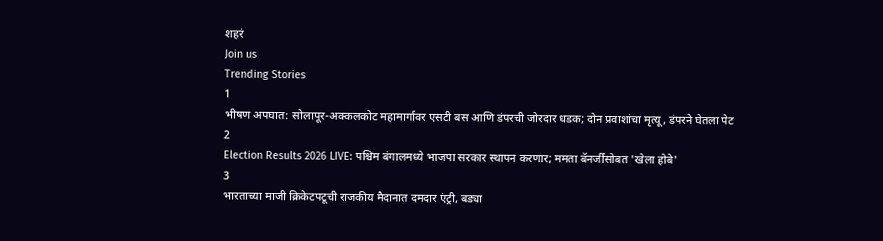शहरं
Join us
Trending Stories
1
भीषण अपघात: सोलापूर-अक्कलकोट महामार्गावर एसटी बस आणि डंपरची जोरदार धडक; दोन प्रवाशांचा मृत्यू, डंपरने घेतला पेट
2
Election Results 2026 LIVE: पश्चिम बंगालमध्ये भाजपा सरकार स्थापन करणार; ममता बॅनर्जींसोबत 'खेला होबे'
3
भारताच्या माजी क्रिकेटपटूची राजकीय मैदानात दमदार एंट्री, बड्या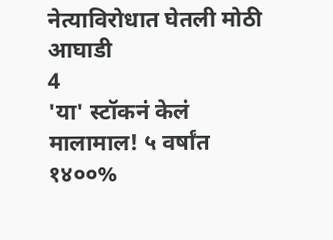नेत्याविरोधात घेतली मोठी आघाडी
4
'या' स्टॉकनं केलं मालामाल! ५ वर्षांत १४००%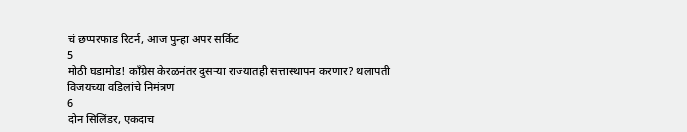चं छप्परफाड रिटर्न, आज पुन्हा अपर सर्किट
5
मोठी घडामोड! काँग्रेस केरळनंतर दुसऱ्या राज्यातही सत्तास्थापन करणार? थलापती विजयच्या वडिलांचे निमंत्रण
6
दोन सिलिंडर, एकदाच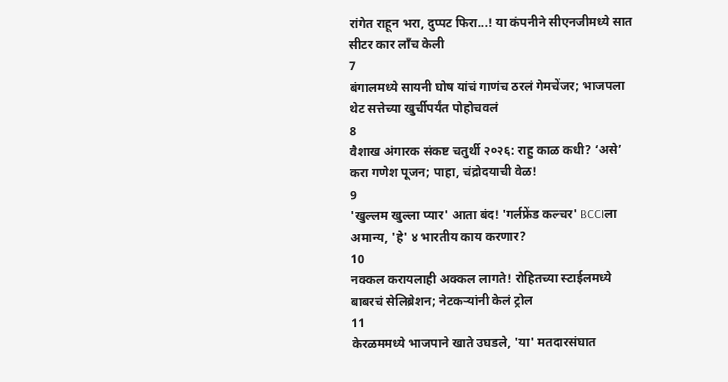रांगेत राहून भरा, दुप्पट फिरा...! या कंपनीने सीएनजीमध्ये सात सीटर कार लाँच केली
7
बंगालमध्ये सायनी घोष यांचं गाणंच ठरलं गेमचेंजर; भाजपला थेट सत्तेच्या खुर्चीपर्यंत पोहोचवलं
8
वैशाख अंगारक संकष्ट चतुर्थी २०२६: राहु काळ कधी? ‘असे’ करा गणेश पूजन; पाहा, चंद्रोदयाची वेळ!
9
'खुल्लम खुल्ला प्यार' आता बंद! 'गर्लफ्रेंड कल्चर' BCCIला अमान्य, 'हे' ४ भारतीय काय करणार?
10
नक्कल करायलाही अक्कल लागते! रोहितच्या स्टाईलमध्ये बाबरचं सेलिब्रेशन; नेटकऱ्यांनी केलं ट्रोल
11
केरळममध्ये भाजपाने खाते उघडले, 'या' मतदारसंघात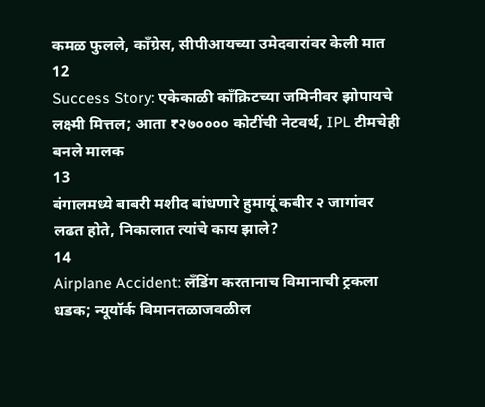कमळ फुलले, काँग्रेस, सीपीआयच्या उमेदवारांवर केली मात
12
Success Story: एकेकाळी काँक्रिटच्या जमिनीवर झोपायचे लक्ष्मी मित्तल; आता ₹२७०००० कोटींची नेटवर्थ, IPL टीमचेही बनले मालक
13
बंगालमध्ये बाबरी मशीद बांधणारे हुमायूं कबीर २ जागांवर लढत होते, निकालात त्यांचे काय झाले?
14
Airplane Accident: लँडिंग करतानाच विमानाची ट्रकला धडक; न्यूयॉर्क विमानतळाजवळील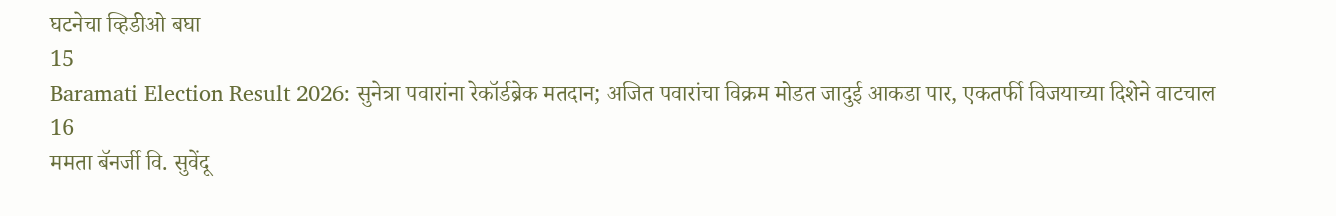घटनेचा व्हिडीओ बघा
15
Baramati Election Result 2026: सुनेत्रा पवारांना रेकॉर्डब्रेक मतदान; अजित पवारांचा विक्रम मोडत जादुई आकडा पार, एकतर्फी विजयाच्या दिशेने वाटचाल
16
ममता बॅनर्जी वि. सुवेंदू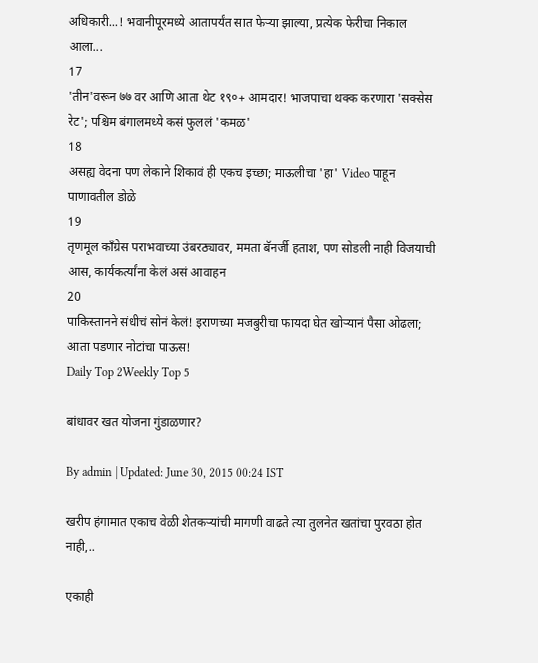अधिकारी...! भवानीपूरमध्ये आतापर्यंत सात फेऱ्या झाल्या, प्रत्येक फेरीचा निकाल आला...
17
'तीन'वरून ७७ वर आणि आता थेट १९०+ आमदार! भाजपाचा थक्क करणारा 'सक्सेस रेट'; पश्चिम बंगालमध्ये कसं फुललं 'कमळ'
18
असह्य वेदना पण लेकाने शिकावं ही एकच इच्छा; माऊलीचा 'हा' Video पाहून पाणावतील डोळे
19
तृणमूल काँग्रेस पराभवाच्या उंबरठ्यावर, ममता बॅनर्जी हताश, पण सोडली नाही विजयाची आस, कार्यकर्त्यांना केलं असं आवाहन
20
पाकिस्तानने संधीचं सोनं केलं! इराणच्या मजबुरीचा फायदा घेत खोऱ्यानं पैसा ओढला; आता पडणार नोटांचा पाऊस!
Daily Top 2Weekly Top 5

बांधावर खत योजना गुंडाळणार?

By admin | Updated: June 30, 2015 00:24 IST

खरीप हंगामात एकाच वेळी शेतकऱ्यांची मागणी वाढते त्या तुलनेत खतांचा पुरवठा होत नाही,..

एकाही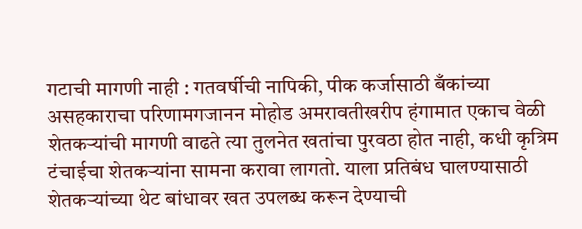गटाची मागणी नाही : गतवर्षीची नापिकी, पीक कर्जासाठी बँकांच्या असहकाराचा परिणामगजानन मोहोड अमरावतीखरीप हंगामात एकाच वेळी शेतकऱ्यांची मागणी वाढते त्या तुलनेत खतांचा पुरवठा होत नाही, कधी कृत्रिम टंचाईचा शेतकऱ्यांना सामना करावा लागतो. याला प्रतिबंध घालण्यासाठी शेतकऱ्यांच्या थेट बांधावर खत उपलब्ध करून देण्याची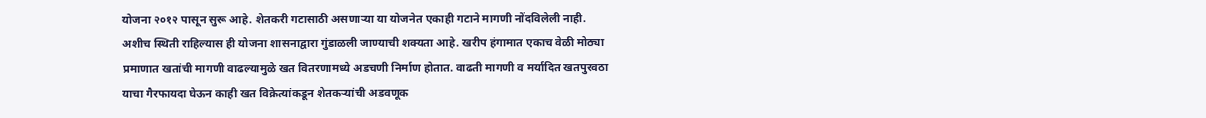योजना २०१२ पासून सुरू आहे. शेतकरी गटासाठी असणाऱ्या या योजनेत एकाही गटाने मागणी नोंदविलेली नाही. अशीच स्थिती राहिल्यास ही योजना शासनाद्वारा गुंडाळली जाण्याची शक्यता आहे. खरीप हंगामात एकाच वेळी मोठ्या प्रमाणात खतांची मागणी वाढल्यामुळे खत वितरणामध्ये अडचणी निर्माण होतात. वाढती मागणी व मर्यादित खतपुरवठा याचा गैरफायदा घेऊन काही खत विक्रेत्यांकडून शेतकऱ्यांची अडवणूक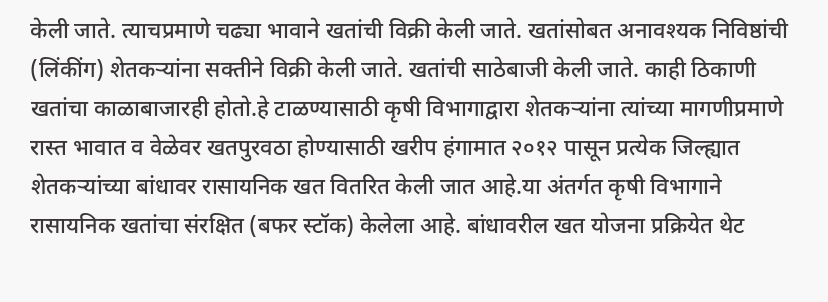केली जाते. त्याचप्रमाणे चढ्या भावाने खतांची विक्री केली जाते. खतांसोबत अनावश्यक निविष्ठांची (लिंकींग) शेतकऱ्यांना सक्तीने विक्री केली जाते. खतांची साठेबाजी केली जाते. काही ठिकाणी खतांचा काळाबाजारही होतो.हे टाळण्यासाठी कृषी विभागाद्वारा शेतकऱ्यांना त्यांच्या मागणीप्रमाणे रास्त भावात व वेळेवर खतपुरवठा होण्यासाठी खरीप हंगामात २०१२ पासून प्रत्येक जिल्ह्यात शेतकऱ्यांच्या बांधावर रासायनिक खत वितरित केली जात आहे.या अंतर्गत कृषी विभागाने रासायनिक खतांचा संरक्षित (बफर स्टॉक) केलेला आहे. बांधावरील खत योजना प्रक्रियेत थेट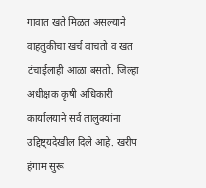गावात खते मिळत असल्याने वाहतुकीचा खर्च वाचतो व खत टंचाईलाही आळा बसतो. जिल्हा अधीक्षक कृषी अधिकारी कार्यालयाने सर्व तालुक्यांना उद्दिष्ट्यदेखील दिले आहे. खरीप हंगाम सुरू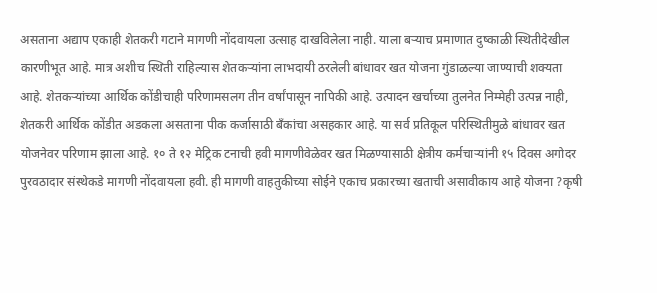असताना अद्याप एकाही शेतकरी गटाने मागणी नोंदवायला उत्साह दाखविलेला नाही. याला बऱ्याच प्रमाणात दुष्काळी स्थितीदेखील कारणीभूत आहे. मात्र अशीच स्थिती राहिल्यास शेतकऱ्यांना लाभदायी ठरलेली बांधावर खत योजना गुंडाळल्या जाण्याची शक्यता आहे. शेतकऱ्यांच्या आर्थिक कोंडीचाही परिणामसलग तीन वर्षांपासून नापिकी आहे. उत्पादन खर्चाच्या तुलनेत निम्मेही उत्पन्न नाही, शेतकरी आर्थिक कोंडीत अडकला असताना पीक कर्जासाठी बँकांचा असहकार आहे. या सर्व प्रतिकूल परिस्थितीमुळे बांधावर खत योजनेवर परिणाम झाला आहे. १० ते १२ मेट्रिक टनाची हवी मागणीवेळेवर खत मिळण्यासाठी क्षेत्रीय कर्मचाऱ्यांनी १५ दिवस अगोदर पुरवठादार संस्थेकडे मागणी नोंदवायला हवी. ही मागणी वाहतुकीच्या सोईने एकाच प्रकारच्या खताची असावीकाय आहे योजना ?कृषी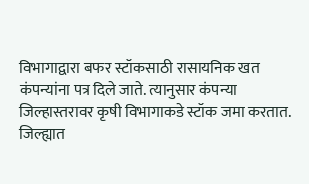विभागाद्वारा बफर स्टॉकसाठी रासायनिक खत कंपन्यांना पत्र दिले जाते. त्यानुसार कंपन्या जिल्हास्तरावर कृषी विभागाकडे स्टॉक जमा करतात. जिल्ह्यात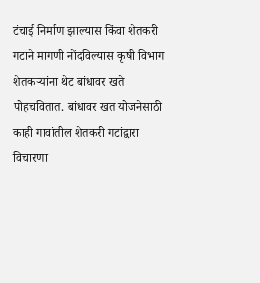टंचाई निर्माण झाल्यास किंवा शेतकरी गटाने मागणी नोंदविल्यास कृषी विभाग शेतकऱ्यांना थेट बांधावर खते पोहचवितात. बांधावर खत योजनेसाठी काही गावांतील शेतकरी गटांद्वारा विचारणा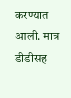करण्यात आली. मात्र डीडीसह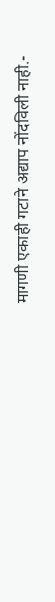मागणी एकाही गटाने अद्याप नोंदविली नाही.-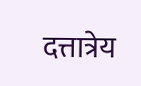दत्तात्रेय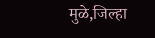मुळे,जिल्हा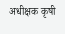अधीक्षक कृषी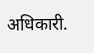अधिकारी.